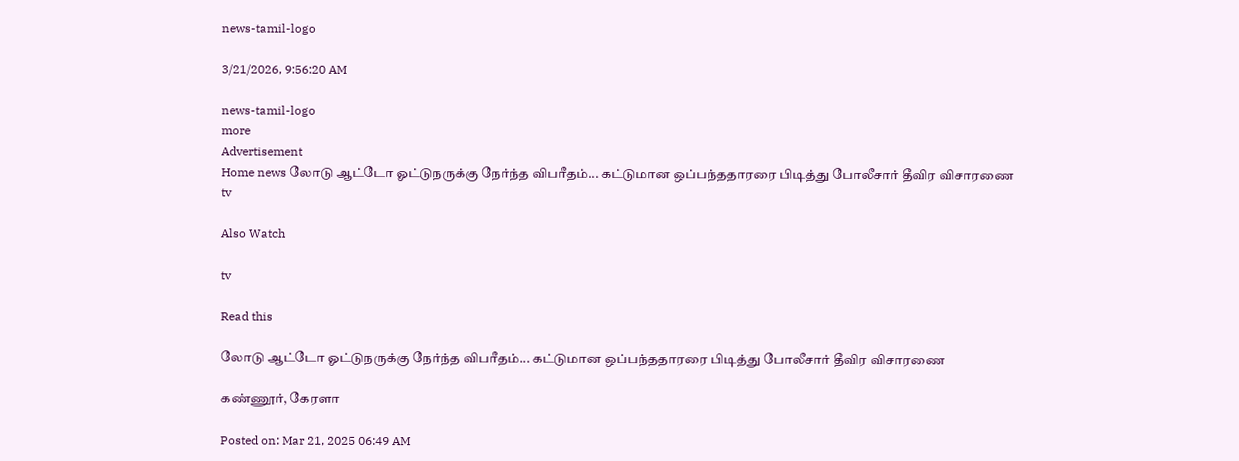news-tamil-logo

3/21/2026, 9:56:20 AM

news-tamil-logo
more
Advertisement
Home news லோடு ஆட்டோ ஓட்டுநருக்கு நேர்ந்த விபரீதம்... கட்டுமான ஒப்பந்ததாரரை பிடித்து போலீசார் தீவிர விசாரணை
tv

Also Watch

tv

Read this

லோடு ஆட்டோ ஓட்டுநருக்கு நேர்ந்த விபரீதம்... கட்டுமான ஒப்பந்ததாரரை பிடித்து போலீசார் தீவிர விசாரணை

கண்ணூர், கேரளா

Posted on: Mar 21, 2025 06:49 AM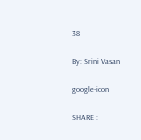38

By: Srini Vasan

google-icon

SHARE :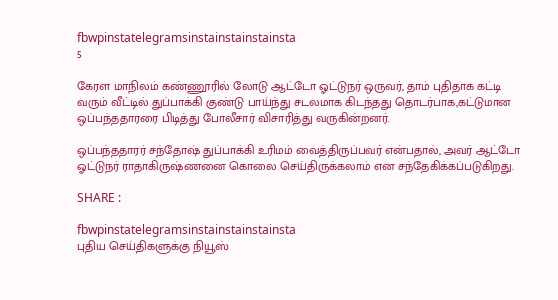fbwpinstatelegramsinstainstainstainsta
5

கேரள மாநிலம் கண்ணூரில் லோடு ஆட்டோ ஓட்டுநர் ஒருவர், தாம் புதிதாக கட்டி வரும் வீட்டில் துப்பாக்கி குண்டு பாய்ந்து சடலமாக கிடந்தது தொடர்பாக,கட்டுமான ஒப்பந்ததாரரை பிடித்து போலீசார் விசாரித்து வருகின்றனர்.

ஒப்பந்ததாரர் சந்தோஷ் துப்பாக்கி உரிமம் வைத்திருப்பவர் என்பதால், அவர் ஆட்டோ ஓட்டுநர் ராதாகிருஷ்ணனை கொலை செய்திருக்கலாம் என சந்தேகிக்கப்படுகிறது.

SHARE :

fbwpinstatelegramsinstainstainstainsta
புதிய செய்திகளுக்கு நியூஸ்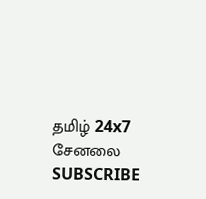தமிழ் 24x7 சேனலை SUBSCRIBE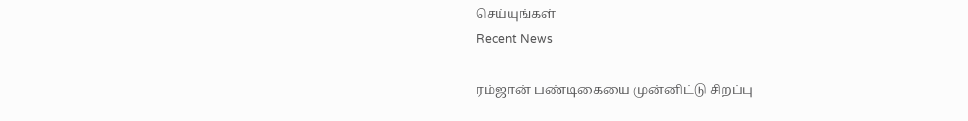செய்யுங்கள்
Recent News

ரம்ஜான் பண்டிகையை முன்னிட்டு சிறப்பு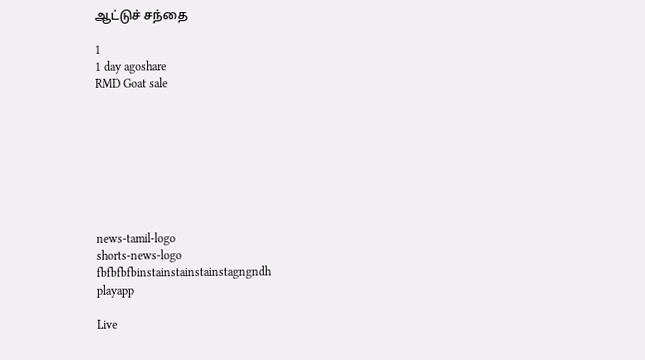ஆட்டுச் சந்தை

1
1 day agoshare
RMD Goat sale








news-tamil-logo
shorts-news-logo
fbfbfbfbinstainstainstainstagngndh
playapp

Live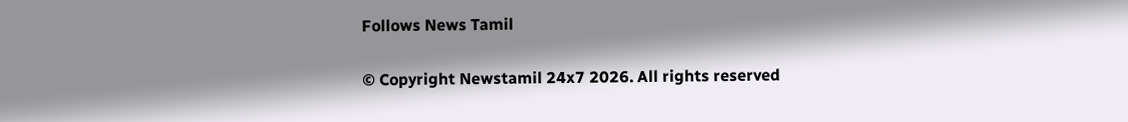Follows News Tamil

© Copyright Newstamil 24x7 2026. All rights reserved